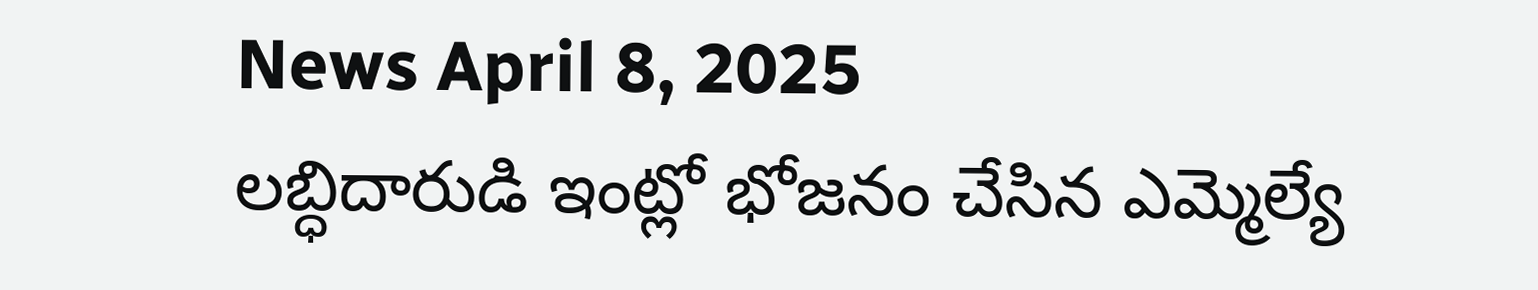News April 8, 2025
లబ్ధిదారుడి ఇంట్లో భోజనం చేసిన ఎమ్మెల్యే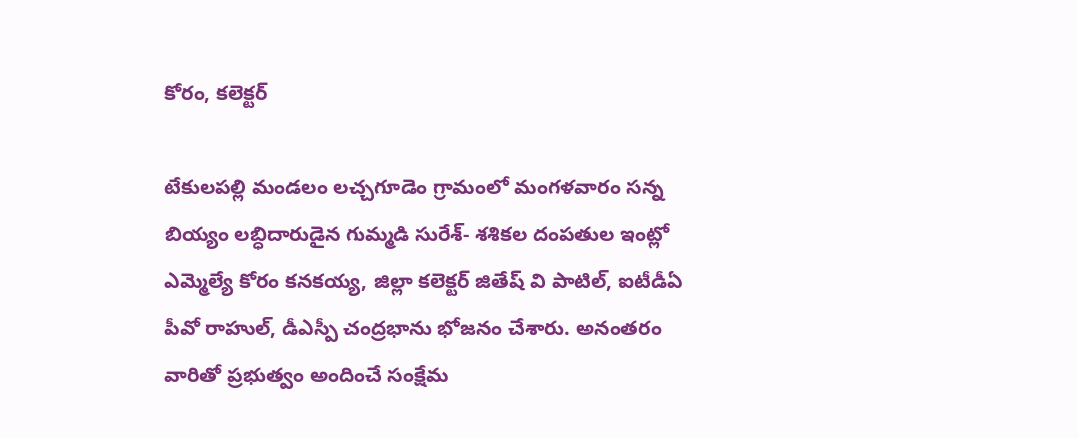కోరం, కలెక్టర్

టేకులపల్లి మండలం లచ్చగూడెం గ్రామంలో మంగళవారం సన్న బియ్యం లబ్ధిదారుడైన గుమ్మడి సురేశ్- శశికల దంపతుల ఇంట్లో ఎమ్మెల్యే కోరం కనకయ్య, జిల్లా కలెక్టర్ జితేష్ వి పాటిల్, ఐటీడీఏ పీవో రాహుల్, డీఎస్పీ చంద్రభాను భోజనం చేశారు. అనంతరం వారితో ప్రభుత్వం అందించే సంక్షేమ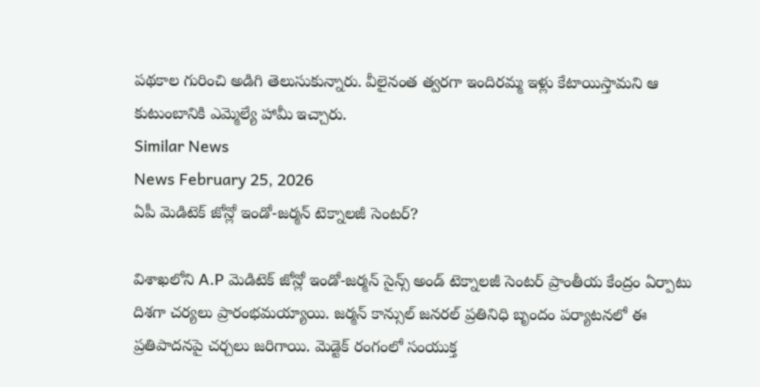పథకాల గురించి అడిగి తెలుసుకున్నారు. వీలైనంత త్వరగా ఇందిరమ్మ ఇళ్లు కేటాయిస్తామని ఆ కుటుంబానికి ఎమ్మెల్యే హామీ ఇచ్చారు.
Similar News
News February 25, 2026
ఏపీ మెడిటెక్ జోన్లో ఇండో-జర్మన్ టెక్నాలజీ సెంటర్?

విశాఖలోని A.P మెడిటెక్ జోన్లో ఇండో-జర్మన్ సైన్స్ అండ్ టెక్నాలజీ సెంటర్ ప్రాంతీయ కేంద్రం ఏర్పాటు దిశగా చర్యలు ప్రారంభమయ్యాయి. జర్మన్ కాన్సుల్ జనరల్ ప్రతినిధి బృందం పర్యాటనలో ఈ ప్రతిపాదనపై చర్చలు జరిగాయి. మెడ్టెక్ రంగంలో సంయుక్త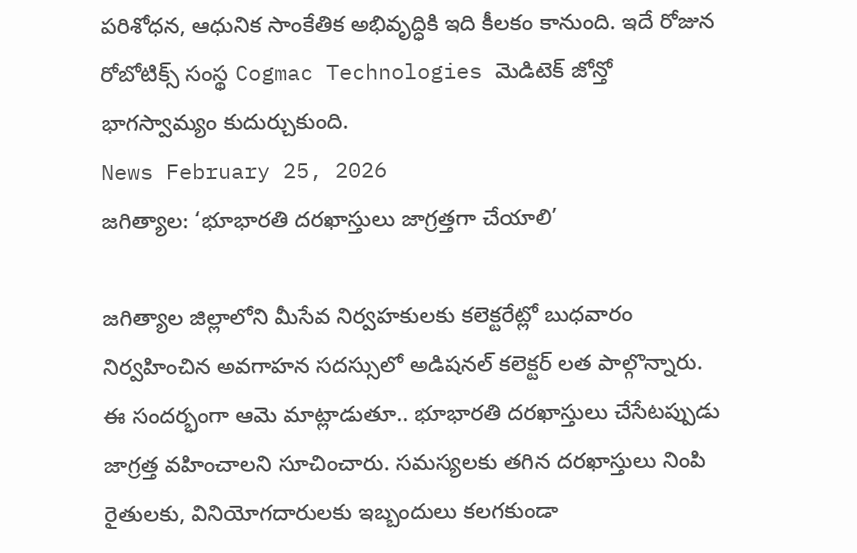పరిశోధన, ఆధునిక సాంకేతిక అభివృద్ధికి ఇది కీలకం కానుంది. ఇదే రోజున రోబోటిక్స్ సంస్థ Cogmac Technologies మెడిటెక్ జోన్తో భాగస్వామ్యం కుదుర్చుకుంది.
News February 25, 2026
జగిత్యాల: ‘భూభారతి దరఖాస్తులు జాగ్రత్తగా చేయాలి’

జగిత్యాల జిల్లాలోని మీసేవ నిర్వహకులకు కలెక్టరేట్లో బుధవారం నిర్వహించిన అవగాహన సదస్సులో అడిషనల్ కలెక్టర్ లత పాల్గొన్నారు. ఈ సందర్భంగా ఆమె మాట్లాడుతూ.. భూభారతి దరఖాస్తులు చేసేటప్పుడు జాగ్రత్త వహించాలని సూచించారు. సమస్యలకు తగిన దరఖాస్తులు నింపి రైతులకు, వినియోగదారులకు ఇబ్బందులు కలగకుండా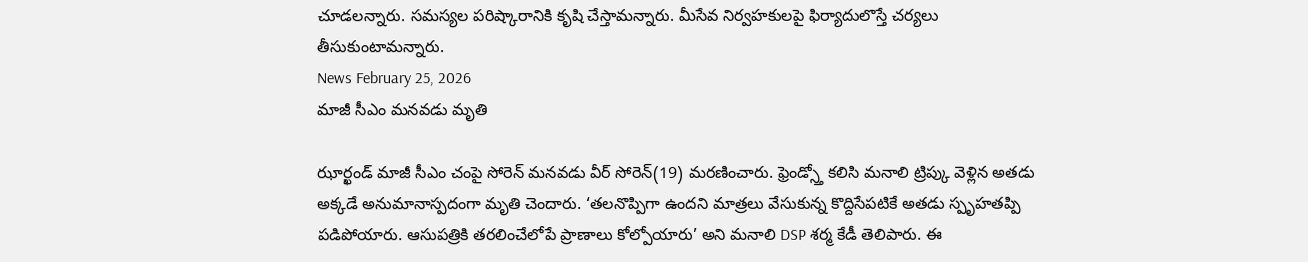చూడలన్నారు. సమస్యల పరిష్కారానికి కృషి చేస్తామన్నారు. మీసేవ నిర్వహకులపై ఫిర్యాదులొస్తే చర్యలు తీసుకుంటామన్నారు.
News February 25, 2026
మాజీ సీఎం మనవడు మృతి

ఝార్ఖండ్ మాజీ సీఎం చంపై సోరెన్ మనవడు వీర్ సోరెన్(19) మరణించారు. ఫ్రెండ్స్తో కలిసి మనాలి ట్రిప్కు వెళ్లిన అతడు అక్కడే అనుమానాస్పదంగా మృతి చెందారు. ‘తలనొప్పిగా ఉందని మాత్రలు వేసుకున్న కొద్దిసేపటికే అతడు స్పృహతప్పి పడిపోయారు. ఆసుపత్రికి తరలించేలోపే ప్రాణాలు కోల్పోయారు’ అని మనాలి DSP శర్మ కేడీ తెలిపారు. ఈ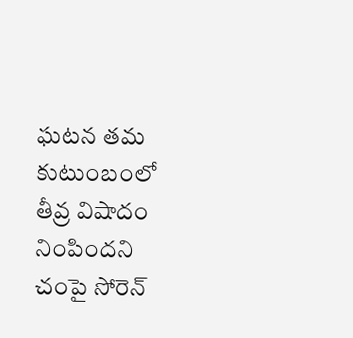ఘటన తమ కుటుంబంలో తీవ్ర విషాదం నింపిందని చంపై సోరెన్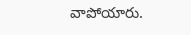వాపోయారు.